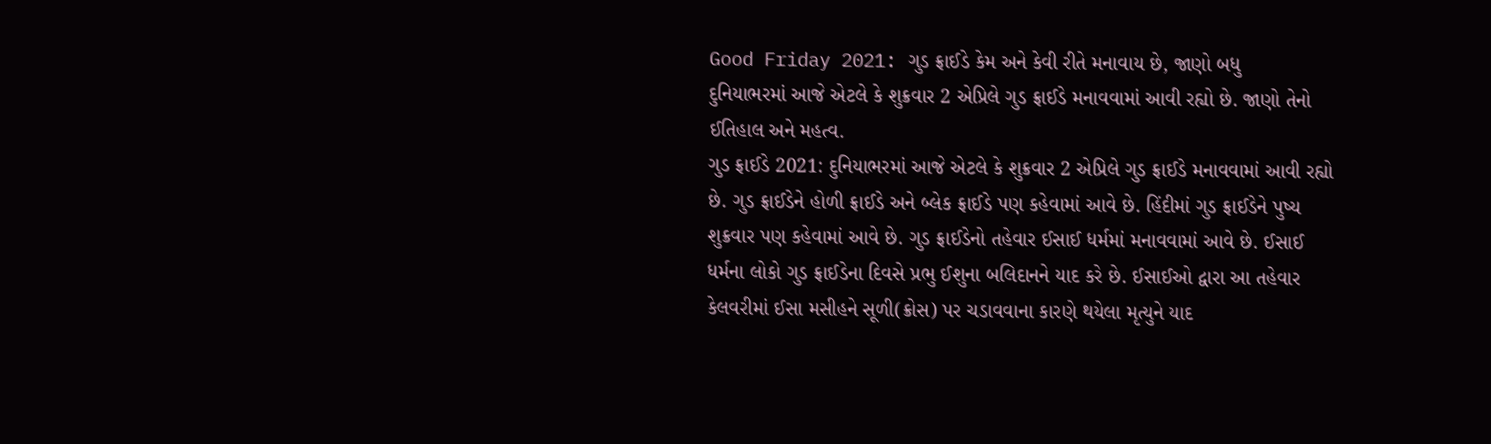Good Friday 2021: ગુડ ફ્રાઈડે કેમ અને કેવી રીતે મનાવાય છે, જાણો બધુ
દુનિયાભરમાં આજે એટલે કે શુક્રવાર 2 એપ્રિલે ગુડ ફ્રાઈડે મનાવવામાં આવી રહ્યો છે. જાણો તેનો ઈતિહાલ અને મહત્વ.
ગુડ ફ્રાઈડે 2021: દુનિયાભરમાં આજે એટલે કે શુક્રવાર 2 એપ્રિલે ગુડ ફ્રાઈડે મનાવવામાં આવી રહ્યો છે. ગુડ ફ્રાઈડેને હોળી ફ્રાઈડે અને બ્લેક ફ્રાઈડે પણ કહેવામાં આવે છે. હિંદીમાં ગુડ ફ્રાઈડેને પુષ્ય શુક્રવાર પણ કહેવામાં આવે છે. ગુડ ફ્રાઈડેનો તહેવાર ઈસાઈ ધર્મમાં મનાવવામાં આવે છે. ઈસાઈ ધર્મના લોકો ગુડ ફ્રાઈડેના દિવસે પ્રભુ ઈશુના બલિદાનને યાદ કરે છે. ઈસાઈઓ દ્વારા આ તહેવાર કેલવરીમાં ઈસા મસીહને સૂળી(ક્રોસ) પર ચડાવવાના કારણે થયેલા મૃત્યુને યાદ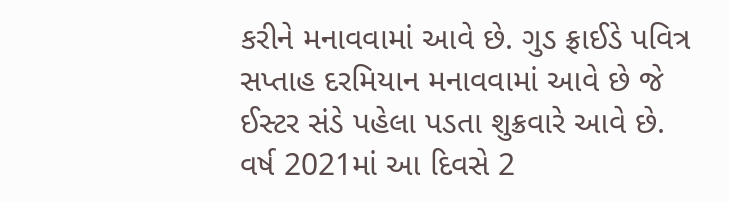કરીને મનાવવામાં આવે છે. ગુડ ફ્રાઈડે પવિત્ર સપ્તાહ દરમિયાન મનાવવામાં આવે છે જે ઈસ્ટર સંડે પહેલા પડતા શુક્રવારે આવે છે. વર્ષ 2021માં આ દિવસે 2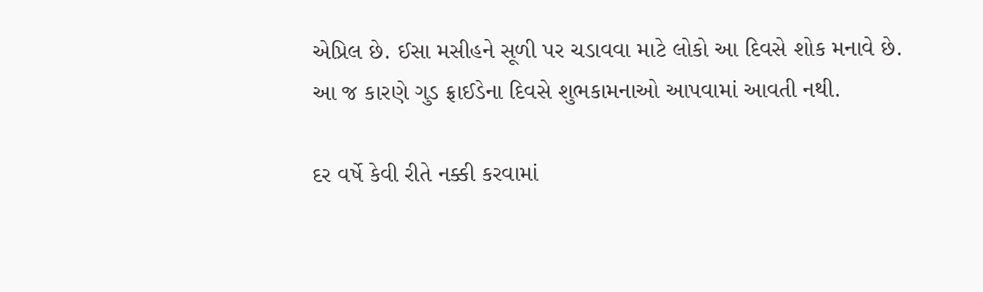એપ્રિલ છે. ઈસા મસીહને સૂળી પર ચડાવવા માટે લોકો આ દિવસે શોક મનાવે છે. આ જ કારણે ગુડ ફ્રાઈડેના દિવસે શુભકામનાઓ આપવામાં આવતી નથી.

દર વર્ષે કેવી રીતે નક્કી કરવામાં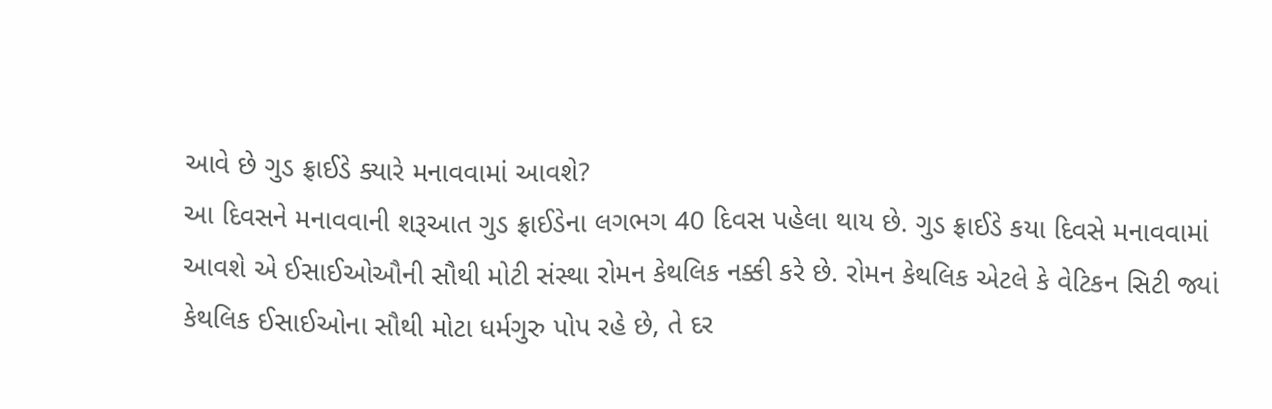આવે છે ગુડ ફ્રાઈડે ક્યારે મનાવવામાં આવશે?
આ દિવસને મનાવવાની શરૂઆત ગુડ ફ્રાઈડેના લગભગ 40 દિવસ પહેલા થાય છે. ગુડ ફ્રાઈડે કયા દિવસે મનાવવામાં આવશે એ ઈસાઈઓઔની સૌથી મોટી સંસ્થા રોમન કેથલિક નક્કી કરે છે. રોમન કેથલિક એટલે કે વેટિકન સિટી જ્યાં કેથલિક ઈસાઈઓના સૌથી મોટા ધર્મગુરુ પોપ રહે છે, તે દર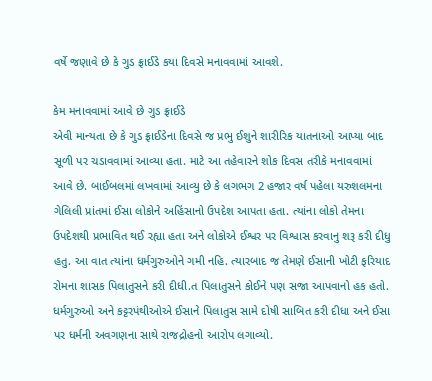વર્ષે જણાવે છે કે ગુડ ફ્રાઈડે કયા દિવસે મનાવવામાં આવશે.

કેમ મનાવવામાં આવે છે ગુડ ફ્રાઈડે
એવી માન્યતા છે કે ગુડ ફ્રાઈડેના દિવસે જ પ્રભુ ઈશુને શારીરિક યાતનાઓ આપ્યા બાદ સૂળી પર ચડાવવામાં આવ્યા હતા. માટે આ તહેવારને શોક દિવસ તરીકે મનાવવામાં આવે છે. બાઈબલમાં લખવામાં આવ્યુ છે કે લગભગ 2 હજાર વર્ષ પહેલા યરુશલમના ગેલિલી પ્રાંતમાં ઈસા લોકોને અહિંસાનો ઉપદેશ આપતા હતા. ત્યાંના લોકો તેમના ઉપદેશથી પ્રભાવિત થઈ રહ્યા હતા અને લોકોએ ઈશ્વર પર વિશ્વાસ કરવાનુ શરૂ કરી દીધુ હતુ. આ વાત ત્યાંના ધર્મગુરુઓને ગમી નહિ. ત્યારબાદ જ તેમણે ઈસાની ખોટી ફરિયાદ રોમના શાસક પિલાતુસને કરી દીધી.ત પિલાતુસને કોઈને પણ સજા આપવાનો હક હતો. ધર્મગુરુઓ અને કટ્ટરપંથીઓએ ઈસાને પિલાતુસ સામે દોષી સાબિત કરી દીધા અને ઈસા પર ધર્મની અવગણના સાથે રાજદ્રોહનો આરોપ લગાવ્યો.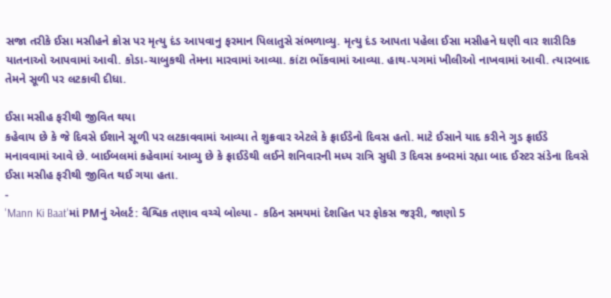સજા તરીકે ઈસા મસીહને ક્રોસ પર મૃત્યુ દંડ આપવાનુ ફરમાન પિલાતુસે સંભળાવ્યુ. મૃત્યુ દંડ આપતા પહેલા ઈસા મસીહને ઘણી વાર શારીરિક યાતનાઓ આપવામાં આવી. કોડા-ચાબુકથી તેમના મારવામાં આવ્યા. કાંટા ભોંકવામાં આવ્યા. હાથ-પગમાં ખીલીઓ નાખવામાં આવી. ત્યારબાદ તેમને સૂળી પર લટકાવી દીધા.

ઈસા મસીહ ફરીથી જીવિત થયા
કહેવાય છે કે જે દિવસે ઈશાને સૂળી પર લટકાવવામાં આવ્યા તે શુક્રવાર એટલે કે ફ્રાઈડેનો દિવસ હતો. માટે ઈસાને યાદ કરીને ગુડ ફ્રાઈડે મનાવવામાં આવે છે. બાઈબલમાં કહેવામાં આવ્યુ છે કે ફ્રાઈડેથી લઈને શનિવારની મધ્ય રાત્રિ સુધી 3 દિવસ કબરમાં રહ્યા બાદ ઈસ્ટર સંડેના દિવસે ઈસા મસીહ ફરીથી જીવિત થઈ ગયા હતા.
-
'Mann Ki Baat'માં PMનું એલર્ટ: વૈશ્વિક તણાવ વચ્ચે બોલ્યા - કઠિન સમયમાં દેશહિત પર ફોકસ જરૂરી, જાણો 5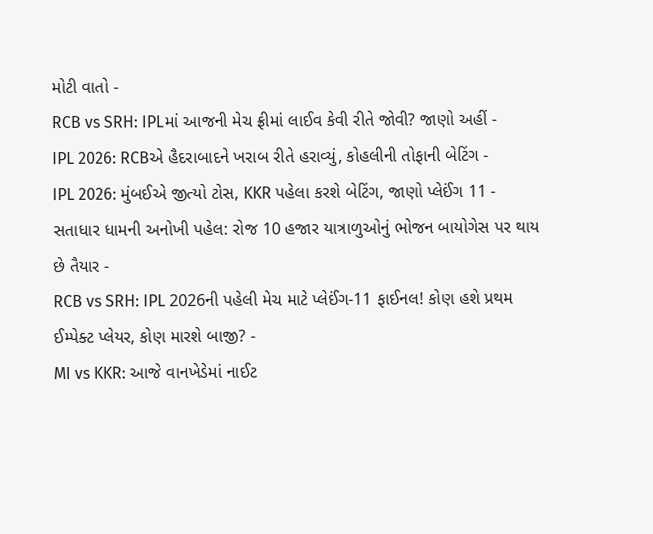મોટી વાતો -
RCB vs SRH: IPLમાં આજની મેચ ફ્રીમાં લાઈવ કેવી રીતે જોવી? જાણો અહીં -
IPL 2026: RCBએ હૈદરાબાદને ખરાબ રીતે હરાવ્યું, કોહલીની તોફાની બેટિંગ -
IPL 2026: મુંબઈએ જીત્યો ટોસ, KKR પહેલા કરશે બેટિંગ, જાણો પ્લેઈંગ 11 -
સતાધાર ધામની અનોખી પહેલ: રોજ 10 હજાર યાત્રાળુઓનું ભોજન બાયોગેસ પર થાય છે તૈયાર -
RCB vs SRH: IPL 2026ની પહેલી મેચ માટે પ્લેઈંગ-11 ફાઈનલ! કોણ હશે પ્રથમ ઈમ્પેક્ટ પ્લેયર, કોણ મારશે બાજી? -
MI vs KKR: આજે વાનખેડેમાં નાઈટ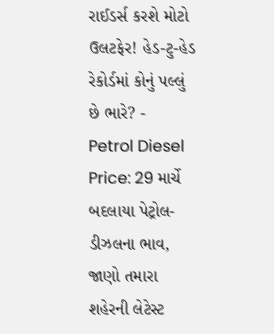રાઈડર્સ કરશે મોટો ઉલટફેર! હેડ-ટુ-હેડ રેકોર્ડમાં કોનું પલ્લું છે ભારે? -
Petrol Diesel Price: 29 માર્ચે બદલાયા પેટ્રોલ-ડીઝલના ભાવ, જાણો તમારા શહેરની લેટેસ્ટ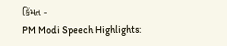કિંમત -
PM Modi Speech Highlights: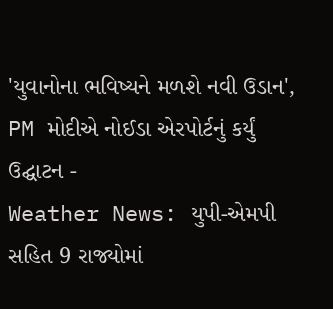'યુવાનોના ભવિષ્યને મળશે નવી ઉડાન', PM મોદીએ નોઈડા એરપોર્ટનું કર્યું ઉદ્ઘાટન -
Weather News: યુપી-એમપી સહિત 9 રાજ્યોમાં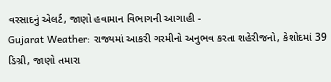વરસાદનું એલર્ટ, જાણો હવામાન વિભાગની આગાહી -
Gujarat Weather: રાજ્યમાં આકરી ગરમીનો અનુભવ કરતા શહેરીજનો, કેશોદમાં 39 ડિગ્રી, જાણો તમારા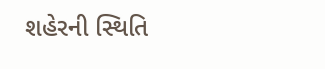શહેરની સ્થિતિ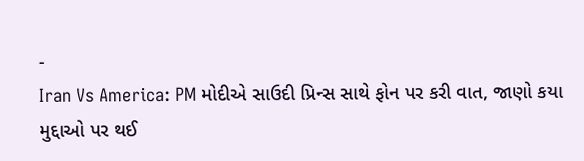-
Iran Vs America: PM મોદીએ સાઉદી પ્રિન્સ સાથે ફોન પર કરી વાત, જાણો કયા મુદ્દાઓ પર થઈ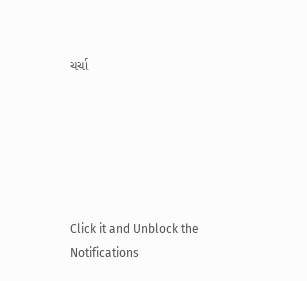ચર્ચા






Click it and Unblock the Notifications